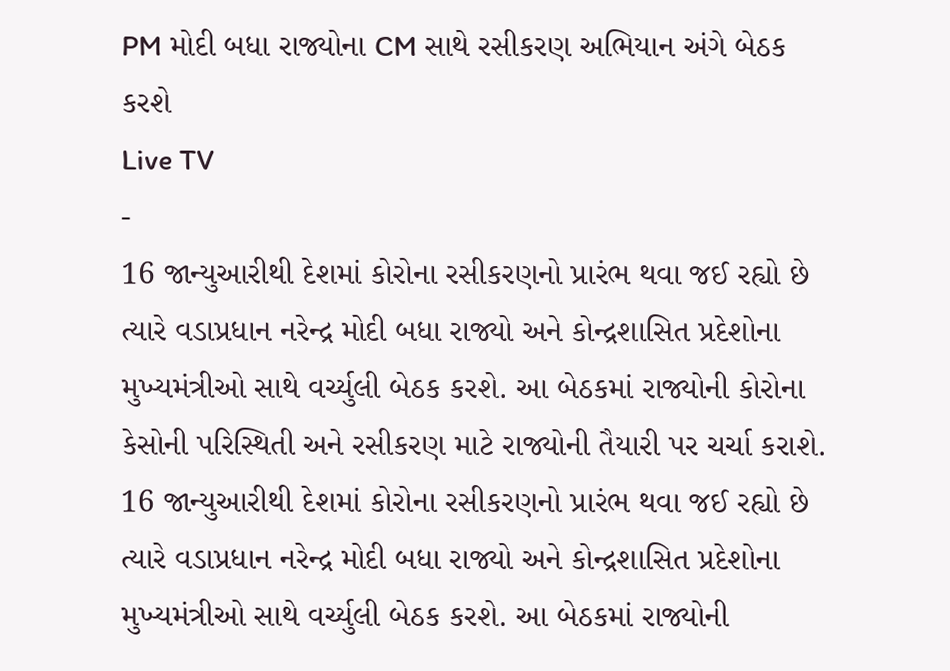PM મોદી બધા રાજ્યોના CM સાથે રસીકરણ અભિયાન અંગે બેઠક કરશે
Live TV
-
16 જાન્યુઆરીથી દેશમાં કોરોના રસીકરણનો પ્રારંભ થવા જઈ રહ્યો છે ત્યારે વડાપ્રધાન નરેન્દ્ર મોદી બધા રાજ્યો અને કોન્દ્રશાસિત પ્રદેશોના મુખ્યમંત્રીઓ સાથે વર્ચ્યુલી બેઠક કરશે. આ બેઠકમાં રાજ્યોની કોરોના કેસોની પરિસ્થિતી અને રસીકરણ માટે રાજ્યોની તૈયારી પર ચર્ચા કરાશે.
16 જાન્યુઆરીથી દેશમાં કોરોના રસીકરણનો પ્રારંભ થવા જઈ રહ્યો છે ત્યારે વડાપ્રધાન નરેન્દ્ર મોદી બધા રાજ્યો અને કોન્દ્રશાસિત પ્રદેશોના મુખ્યમંત્રીઓ સાથે વર્ચ્યુલી બેઠક કરશે. આ બેઠકમાં રાજ્યોની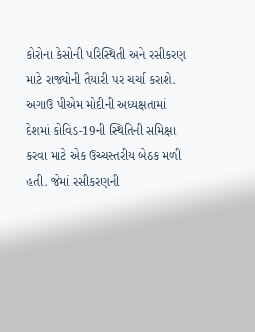કોરોના કેસોની પરિસ્થિતી અને રસીકરણ માટે રાજ્યોની તૈયારી પર ચર્ચા કરાશે.
અગાઉ પીએમ મોદીની અધ્યક્ષતામાં દેશમાં કોવિડ-19ની સ્થિતિની સમિક્ષા કરવા માટે એક ઉચ્ચસ્તરીય બેઠક મળી હતી. જેમાં રસીકરણની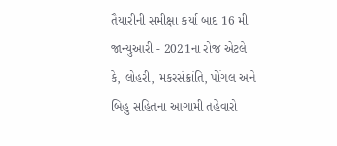તૈયારીની સમીક્ષા કર્યા બાદ 16 મી જાન્યુઆરી - 2021ના રોજ એટલે કે, લોહરી, મકરસંક્રાંતિ, પોંગલ અને બિહુ સહિતના આગામી તહેવારો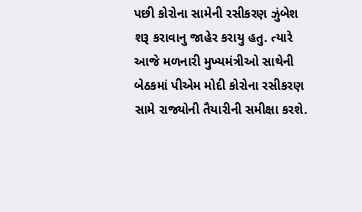પછી કોરોના સામેની રસીકરણ ઝુંબેશ શરૂ કરાવાનુ જાહેર કરાયુ હતુ. ત્યારે આજે મળનારી મુખ્યમંત્રીઓ સાથેની બેઠકમાં પીએમ મોદી કોરોના રસીકરણ સામે રાજ્યોની તૈયારીની સમીક્ષા કરશે.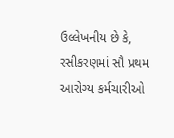ઉલ્લેખનીય છે કે, રસીકરણમાં સૌ પ્રથમ આરોગ્ય કર્મચારીઓ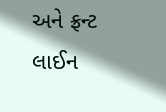અને ફ્રન્ટ લાઈન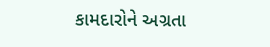કામદારોને અગ્રતા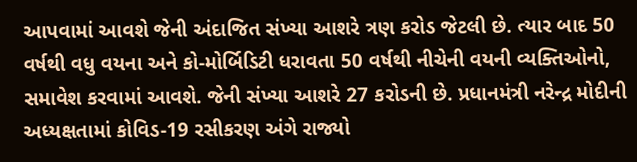આપવામાં આવશે જેની અંદાજિત સંખ્યા આશરે ત્રણ કરોડ જેટલી છે. ત્યાર બાદ 50 વર્ષથી વધુ વયના અને કો-મોર્બિડિટી ધરાવતા 50 વર્ષથી નીચેની વયની વ્યક્તિઓનો, સમાવેશ કરવામાં આવશે. જેની સંખ્યા આશરે 27 કરોડની છે. પ્રધાનમંત્રી નરેન્દ્ર મોદીની અધ્યક્ષતામાં કોવિડ-19 રસીકરણ અંગે રાજ્યો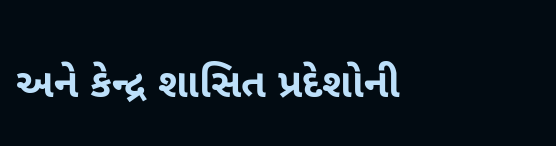અને કેન્દ્ર શાસિત પ્રદેશોની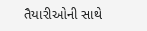તૈયારીઓની સાથે